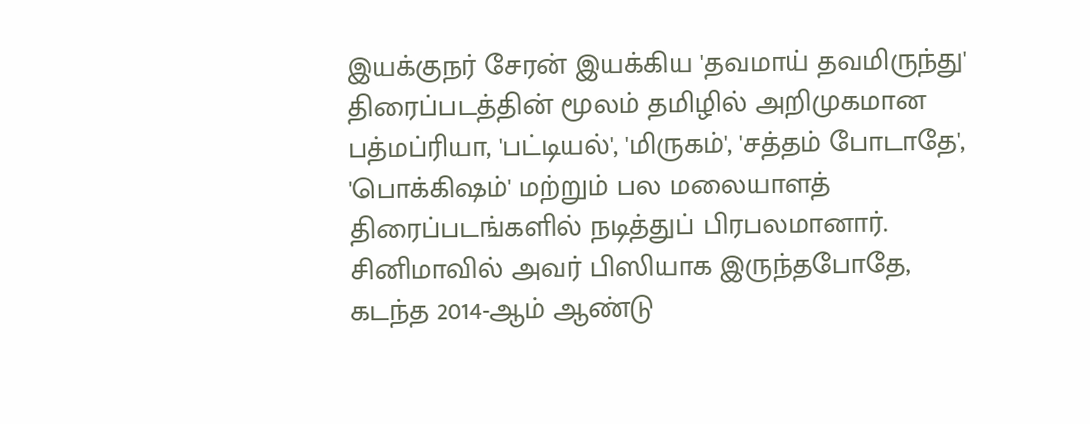இயக்குநர் சேரன் இயக்கிய 'தவமாய் தவமிருந்து' திரைப்படத்தின் மூலம் தமிழில் அறிமுகமான பத்மப்ரியா, 'பட்டியல்', 'மிருகம்', 'சத்தம் போடாதே', 'பொக்கிஷம்' மற்றும் பல மலையாளத் திரைப்படங்களில் நடித்துப் பிரபலமானார். சினிமாவில் அவர் பிஸியாக இருந்தபோதே, கடந்த 2014-ஆம் ஆண்டு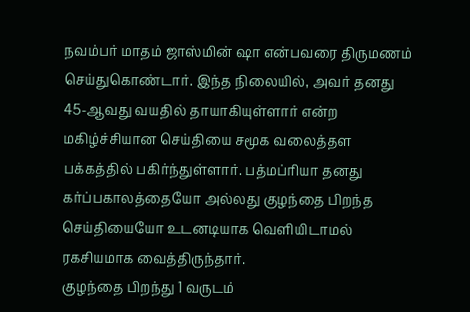நவம்பர் மாதம் ஜாஸ்மின் ஷா என்பவரை திருமணம் செய்துகொண்டார். இந்த நிலையில், அவர் தனது 45-ஆவது வயதில் தாயாகியுள்ளார் என்ற மகிழ்ச்சியான செய்தியை சமூக வலைத்தள பக்கத்தில் பகிர்ந்துள்ளார். பத்மப்ரியா தனது கர்ப்பகாலத்தையோ அல்லது குழந்தை பிறந்த செய்தியையோ உடனடியாக வெளியிடாமல் ரகசியமாக வைத்திருந்தார்.
குழந்தை பிறந்து 1 வருடம்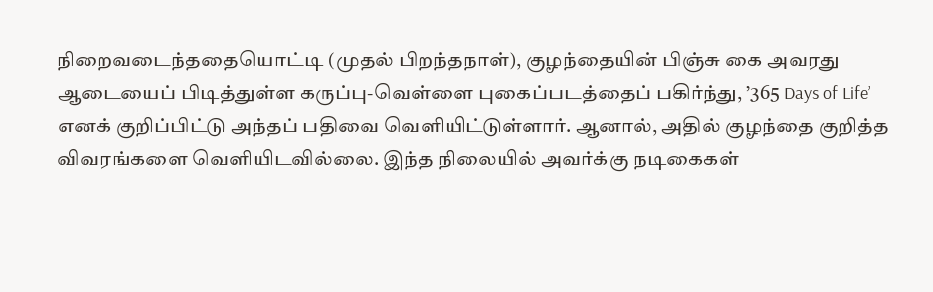நிறைவடைந்ததையொட்டி (முதல் பிறந்தநாள்), குழந்தையின் பிஞ்சு கை அவரது ஆடையைப் பிடித்துள்ள கருப்பு-வெள்ளை புகைப்படத்தைப் பகிர்ந்து, ’365 Days of Life’ எனக் குறிப்பிட்டு அந்தப் பதிவை வெளியிட்டுள்ளார். ஆனால், அதில் குழந்தை குறித்த விவரங்களை வெளியிடவில்லை. இந்த நிலையில் அவர்க்கு நடிகைகள்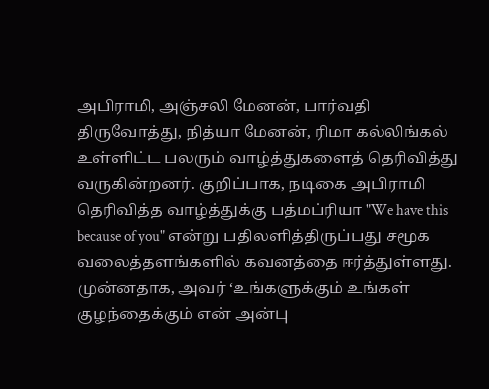அபிராமி, அஞ்சலி மேனன், பார்வதி திருவோத்து, நித்யா மேனன், ரிமா கல்லிங்கல் உள்ளிட்ட பலரும் வாழ்த்துகளைத் தெரிவித்து வருகின்றனர். குறிப்பாக, நடிகை அபிராமி தெரிவித்த வாழ்த்துக்கு பத்மப்ரியா "We have this because of you" என்று பதிலளித்திருப்பது சமூக வலைத்தளங்களில் கவனத்தை ஈர்த்துள்ளது. முன்னதாக, அவர் ‘உங்களுக்கும் உங்கள் குழந்தைக்கும் என் அன்பு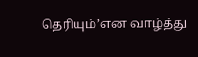தெரியும்’என வாழ்த்து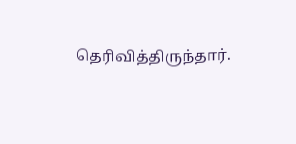தெரிவித்திருந்தார்.